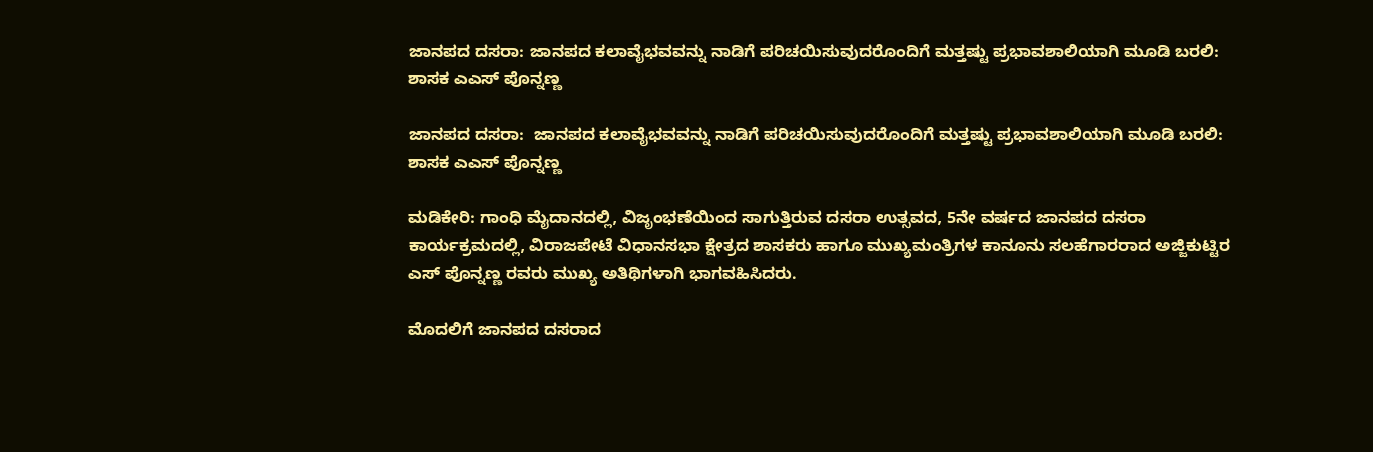ಜಾನಪದ ದಸರಾ: ಜಾನಪದ ಕಲಾವೈಭವವನ್ನು ನಾಡಿಗೆ ಪರಿಚಯಿಸುವುದರೊಂದಿಗೆ ಮತ್ತಷ್ಟು ಪ್ರಭಾವಶಾಲಿಯಾಗಿ ಮೂಡಿ ಬರಲಿ: ಶಾಸಕ ಎ‌ಎಸ್ ಪೊನ್ನಣ್ಣ

ಜಾನಪದ ದಸರಾ:  ಜಾನಪದ ಕಲಾವೈಭವವನ್ನು ನಾಡಿಗೆ ಪರಿಚಯಿಸುವುದರೊಂದಿಗೆ ಮತ್ತಷ್ಟು ಪ್ರಭಾವಶಾಲಿಯಾಗಿ ಮೂಡಿ ಬರಲಿ: ಶಾಸಕ ಎ‌ಎಸ್ ಪೊನ್ನಣ್ಣ

ಮಡಿಕೇರಿ: ಗಾಂಧಿ ಮೈದಾನದಲ್ಲಿ, ವಿಜೃಂಭಣೆಯಿಂದ ಸಾಗುತ್ತಿರುವ ದಸರಾ ಉತ್ಸವದ, 5ನೇ ವರ್ಷದ ಜಾನಪದ ದಸರಾ ಕಾರ್ಯಕ್ರಮದಲ್ಲಿ, ವಿರಾಜಪೇಟೆ ವಿಧಾನಸಭಾ ಕ್ಷೇತ್ರದ ಶಾಸಕರು ಹಾಗೂ ಮುಖ್ಯಮಂತ್ರಿಗಳ ಕಾನೂನು ಸಲಹೆಗಾರರಾದ ಅಜ್ಜಿಕುಟ್ಟಿರ ಎಸ್ ಪೊನ್ನಣ್ಣ ರವರು ಮುಖ್ಯ ಅತಿಥಿಗಳಾಗಿ ಭಾಗವಹಿಸಿದರು.

ಮೊದಲಿಗೆ ಜಾನಪದ ದಸರಾದ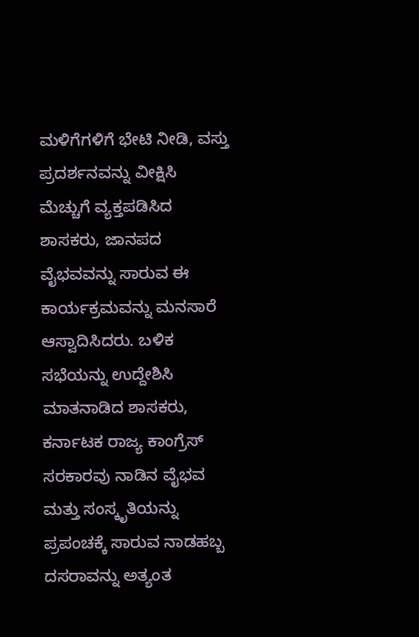ಮಳಿಗೆಗಳಿಗೆ ಭೇಟಿ ನೀಡಿ, ವಸ್ತು ಪ್ರದರ್ಶನವನ್ನು ವೀಕ್ಷಿಸಿ ಮೆಚ್ಚುಗೆ ವ್ಯಕ್ತಪಡಿಸಿದ ಶಾಸಕರು, ಜಾನಪದ ವೈಭವವನ್ನು ಸಾರುವ ಈ ಕಾರ್ಯಕ್ರಮವನ್ನು ಮನಸಾರೆ ಆಸ್ವಾದಿಸಿದರು. ಬಳಿಕ ಸಭೆಯನ್ನು ಉದ್ದೇಶಿಸಿ ಮಾತನಾಡಿದ ಶಾಸಕರು, ಕರ್ನಾಟಕ ರಾಜ್ಯ ಕಾಂಗ್ರೆಸ್ ಸರಕಾರವು ನಾಡಿನ ವೈಭವ ಮತ್ತು ಸಂಸ್ಕೃತಿಯನ್ನು ಪ್ರಪಂಚಕ್ಕೆ ಸಾರುವ ನಾಡಹಬ್ಬ ದಸರಾವನ್ನು ಅತ್ಯಂತ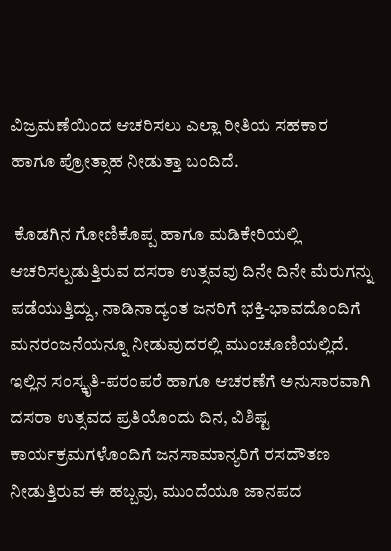ವಿಜ್ರಮಣೆಯಿಂದ ಆಚರಿಸಲು ಎಲ್ಲಾ ರೀತಿಯ ಸಹಕಾರ ಹಾಗೂ ಪ್ರೋತ್ಸಾಹ ನೀಡುತ್ತಾ ಬಂದಿದೆ.

 ಕೊಡಗಿನ ಗೋಣಿಕೊಪ್ಪ ಹಾಗೂ ಮಡಿಕೇರಿಯಲ್ಲಿ ಆಚರಿಸಲ್ಪಡುತ್ತಿರುವ ದಸರಾ ಉತ್ಸವವು ದಿನೇ ದಿನೇ ಮೆರುಗನ್ನು ಪಡೆಯುತ್ತಿದ್ದು, ನಾಡಿನಾದ್ಯಂತ ಜನರಿಗೆ ಭಕ್ತಿ-ಭಾವದೊಂದಿಗೆ ಮನರಂಜನೆಯನ್ನೂ ನೀಡುವುದರಲ್ಲಿ ಮುಂಚೂಣಿಯಲ್ಲಿದೆ. ಇಲ್ಲಿನ ಸಂಸ್ಕೃತಿ-ಪರಂಪರೆ ಹಾಗೂ ಆಚರಣೆಗೆ ಅನುಸಾರವಾಗಿ ದಸರಾ ಉತ್ಸವದ ಪ್ರತಿಯೊಂದು ದಿನ, ವಿಶಿಷ್ಟ ಕಾರ್ಯಕ್ರಮಗಳೊಂದಿಗೆ ಜನಸಾಮಾನ್ಯರಿಗೆ ರಸದೌತಣ ನೀಡುತ್ತಿರುವ ಈ ಹಬ್ಬವು, ಮುಂದೆಯೂ ಜಾನಪದ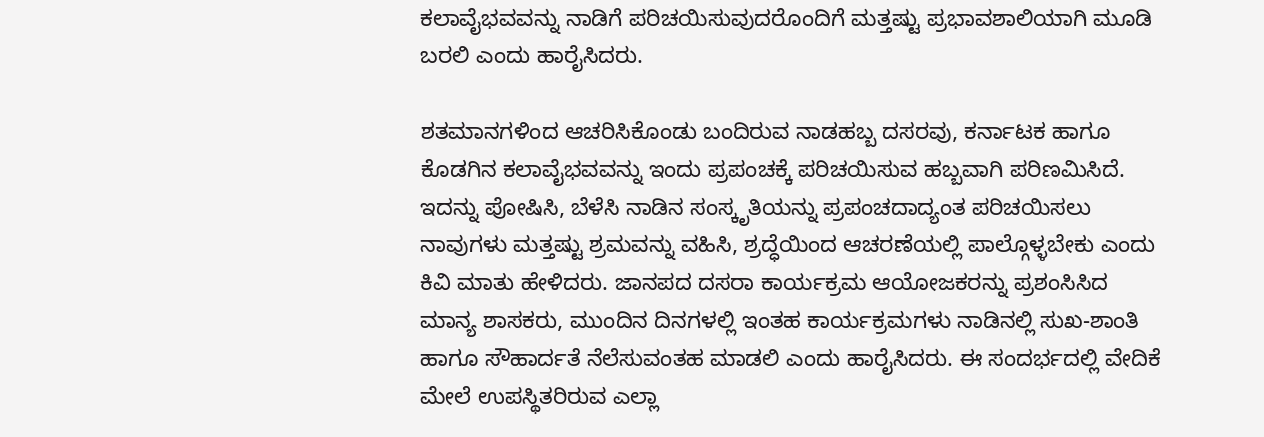ಕಲಾವೈಭವವನ್ನು ನಾಡಿಗೆ ಪರಿಚಯಿಸುವುದರೊಂದಿಗೆ ಮತ್ತಷ್ಟು ಪ್ರಭಾವಶಾಲಿಯಾಗಿ ಮೂಡಿ ಬರಲಿ ಎಂದು ಹಾರೈಸಿದರು.

ಶತಮಾನಗಳಿಂದ ಆಚರಿಸಿಕೊಂಡು ಬಂದಿರುವ ನಾಡಹಬ್ಬ ದಸರವು, ಕರ್ನಾಟಕ ಹಾಗೂ ಕೊಡಗಿನ ಕಲಾವೈಭವವನ್ನು ಇಂದು ಪ್ರಪಂಚಕ್ಕೆ ಪರಿಚಯಿಸುವ ಹಬ್ಬವಾಗಿ ಪರಿಣಮಿಸಿದೆ. ಇದನ್ನು ಪೋಷಿಸಿ, ಬೆಳೆಸಿ ನಾಡಿನ ಸಂಸ್ಕೃತಿಯನ್ನು ಪ್ರಪಂಚದಾದ್ಯಂತ ಪರಿಚಯಿಸಲು ನಾವುಗಳು ಮತ್ತಷ್ಟು ಶ್ರಮವನ್ನು ವಹಿಸಿ, ಶ್ರದ್ಧೆಯಿಂದ ಆಚರಣೆಯಲ್ಲಿ ಪಾಲ್ಗೊಳ್ಳಬೇಕು ಎಂದು ಕಿವಿ ಮಾತು ಹೇಳಿದರು. ಜಾನಪದ ದಸರಾ ಕಾರ್ಯಕ್ರಮ ಆಯೋಜಕರನ್ನು ಪ್ರಶಂಸಿಸಿದ ಮಾನ್ಯ ಶಾಸಕರು, ಮುಂದಿನ ದಿನಗಳಲ್ಲಿ ಇಂತಹ ಕಾರ್ಯಕ್ರಮಗಳು ನಾಡಿನಲ್ಲಿ ಸುಖ-ಶಾಂತಿ ಹಾಗೂ ಸೌಹಾರ್ದತೆ ನೆಲೆಸುವಂತಹ ಮಾಡಲಿ ಎಂದು ಹಾರೈಸಿದರು. ಈ ಸಂದರ್ಭದಲ್ಲಿ ವೇದಿಕೆ ಮೇಲೆ ಉಪಸ್ಥಿತರಿರುವ ಎಲ್ಲಾ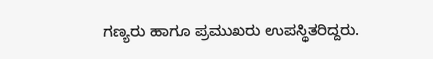ಗಣ್ಯರು ಹಾಗೂ ಪ್ರಮುಖರು ಉಪಸ್ಥಿತರಿದ್ದರು.